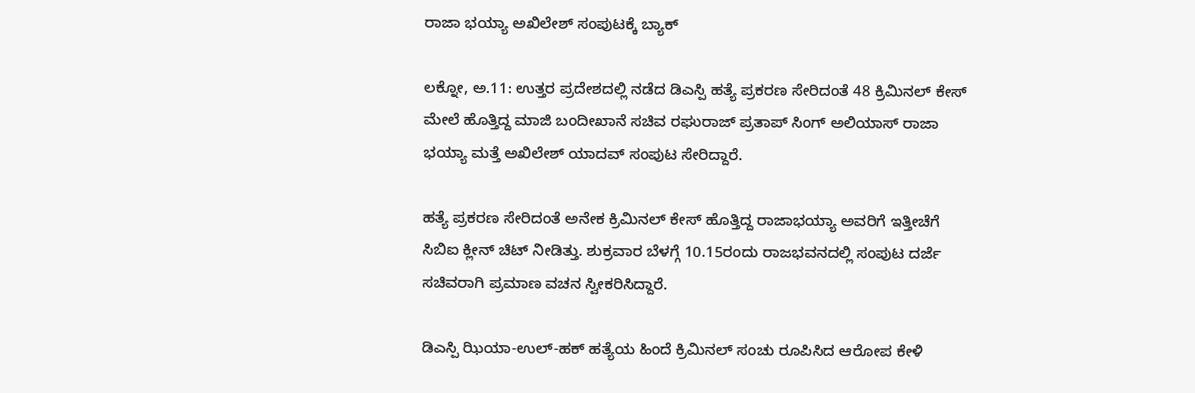ರಾಜಾ ಭಯ್ಯಾ ಅಖಿಲೇಶ್ ಸಂಪುಟಕ್ಕೆ ಬ್ಯಾಕ್

ಲಕ್ನೋ, ಅ.11: ಉತ್ತರ ಪ್ರದೇಶದಲ್ಲಿ ನಡೆದ ಡಿಎಸ್ಪಿ ಹತ್ಯೆ ಪ್ರಕರಣ ಸೇರಿದಂತೆ 48 ಕ್ರಿಮಿನಲ್ ಕೇಸ್ ಮೇಲೆ ಹೊತ್ತಿದ್ದ ಮಾಜಿ ಬಂದೀಖಾನೆ ಸಚಿವ ರಘುರಾಜ್ ಪ್ರತಾಪ್ ಸಿಂಗ್ ಅಲಿಯಾಸ್ ರಾಜಾ ಭಯ್ಯಾ ಮತ್ತೆ ಅಖಿಲೇಶ್ ಯಾದವ್ ಸಂಪುಟ ಸೇರಿದ್ದಾರೆ.

ಹತ್ಯೆ ಪ್ರಕರಣ ಸೇರಿದಂತೆ ಅನೇಕ ಕ್ರಿಮಿನಲ್ ಕೇಸ್ ಹೊತ್ತಿದ್ದ ರಾಜಾಭಯ್ಯಾ ಅವರಿಗೆ ಇತ್ತೀಚೆಗೆ ಸಿಬಿಐ ಕ್ಲೀನ್ ಚಿಟ್ ನೀಡಿತ್ತು. ಶುಕ್ರವಾರ ಬೆಳಗ್ಗೆ 10.15ರಂದು ರಾಜಭವನದಲ್ಲಿ ಸಂಪುಟ ದರ್ಜೆ ಸಚಿವರಾಗಿ ಪ್ರಮಾಣ ವಚನ ಸ್ವೀಕರಿಸಿದ್ದಾರೆ.

ಡಿಎಸ್ಪಿ ಝಿಯಾ-ಉಲ್-ಹಕ್ ಹತ್ಯೆಯ ಹಿಂದೆ ಕ್ರಿಮಿನಲ್ ಸಂಚು ರೂಪಿಸಿದ ಆರೋಪ ಕೇಳಿ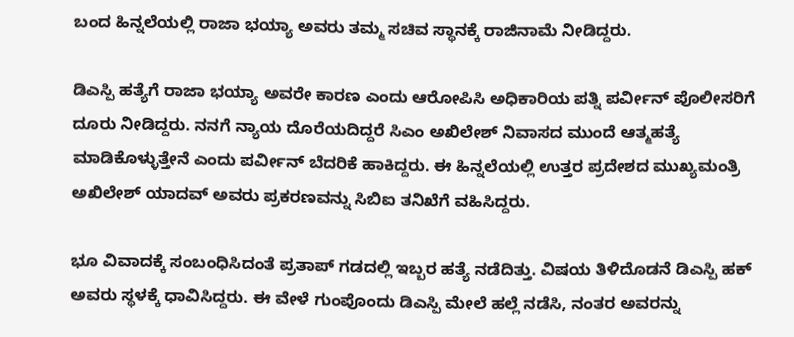ಬಂದ ಹಿನ್ನಲೆಯಲ್ಲಿ ರಾಜಾ ಭಯ್ಯಾ ಅವರು ತಮ್ಮ ಸಚಿವ ಸ್ಥಾನಕ್ಕೆ ರಾಜಿನಾಮೆ ನೀಡಿದ್ದರು.

ಡಿಎಸ್ಪಿ ಹತ್ಯೆಗೆ ರಾಜಾ ಭಯ್ಯಾ ಅವರೇ ಕಾರಣ ಎಂದು ಆರೋಪಿಸಿ ಅಧಿಕಾರಿಯ ಪತ್ನಿ ಪರ್ವೀನ್ ಪೊಲೀಸರಿಗೆ ದೂರು ನೀಡಿದ್ದರು. ನನಗೆ ನ್ಯಾಯ ದೊರೆಯದಿದ್ದರೆ ಸಿಎಂ ಅಖಿಲೇಶ್ ನಿವಾಸದ ಮುಂದೆ ಆತ್ಮಹತ್ಯೆ ಮಾಡಿಕೊಳ್ಳುತ್ತೇನೆ ಎಂದು ಪರ್ವೀನ್ ಬೆದರಿಕೆ ಹಾಕಿದ್ದರು. ಈ ಹಿನ್ನಲೆಯಲ್ಲಿ ಉತ್ತರ ಪ್ರದೇಶದ ಮುಖ್ಯಮಂತ್ರಿ ಅಖಿಲೇಶ್ ಯಾದವ್ ಅವರು ಪ್ರಕರಣವನ್ನು ಸಿಬಿಐ ತನಿಖೆಗೆ ವಹಿಸಿದ್ದರು.

ಭೂ ವಿವಾದಕ್ಕೆ ಸಂಬಂಧಿಸಿದಂತೆ ಪ್ರತಾಪ್ ಗಡದಲ್ಲಿ ಇಬ್ಬರ ಹತ್ಯೆ ನಡೆದಿತ್ತು. ವಿಷಯ ತಿಳಿದೊಡನೆ ಡಿಎಸ್ಪಿ ಹಕ್ ಅವರು ಸ್ಥಳಕ್ಕೆ ಧಾವಿಸಿದ್ದರು. ಈ ವೇಳೆ ಗುಂಪೊಂದು ಡಿಎಸ್ಪಿ ಮೇಲೆ ಹಲ್ಲೆ ನಡೆಸಿ, ನಂತರ ಅವರನ್ನು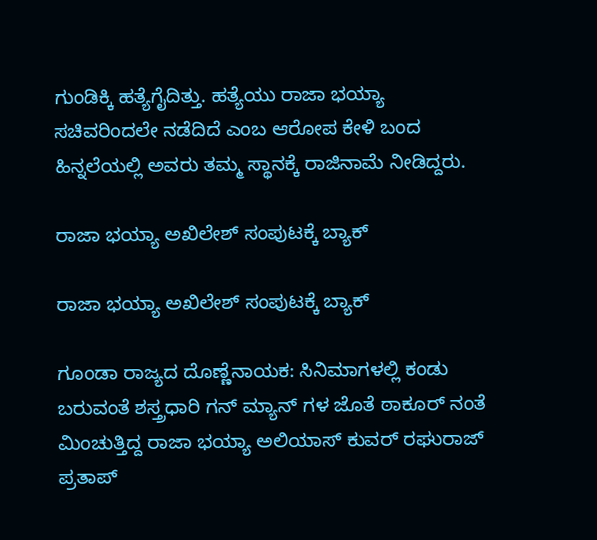ಗುಂಡಿಕ್ಕಿ ಹತ್ಯೆಗೈದಿತ್ತು. ಹತ್ಯೆಯು ರಾಜಾ ಭಯ್ಯಾ ಸಚಿವರಿಂದಲೇ ನಡೆದಿದೆ ಎಂಬ ಆರೋಪ ಕೇಳಿ ಬಂದ ಹಿನ್ನಲೆಯಲ್ಲಿ ಅವರು ತಮ್ಮ ಸ್ಥಾನಕ್ಕೆ ರಾಜಿನಾಮೆ ನೀಡಿದ್ದರು.

ರಾಜಾ ಭಯ್ಯಾ ಅಖಿಲೇಶ್ ಸಂಪುಟಕ್ಕೆ ಬ್ಯಾಕ್

ರಾಜಾ ಭಯ್ಯಾ ಅಖಿಲೇಶ್ ಸಂಪುಟಕ್ಕೆ ಬ್ಯಾಕ್

ಗೂಂಡಾ ರಾಜ್ಯದ ದೊಣ್ಣೆನಾಯಕ: ಸಿನಿಮಾಗಳಲ್ಲಿ ಕಂಡು ಬರುವಂತೆ ಶಸ್ತ್ರಧಾರಿ ಗನ್ ಮ್ಯಾನ್ ಗಳ ಜೊತೆ ಠಾಕೂರ್ ನಂತೆ ಮಿಂಚುತ್ತಿದ್ದ ರಾಜಾ ಭಯ್ಯಾ ಅಲಿಯಾಸ್ ಕುವರ್ ರಘುರಾಜ್ ಪ್ರತಾಪ್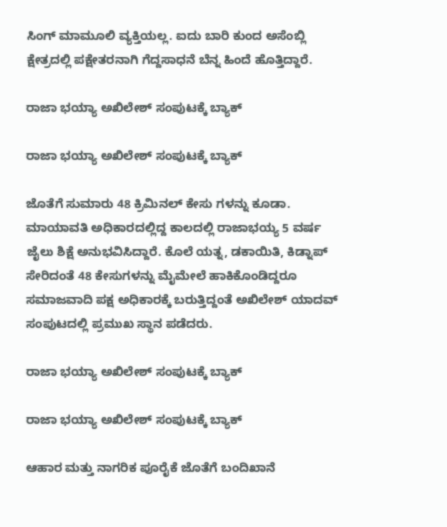ಸಿಂಗ್ ಮಾಮೂಲಿ ವ್ಯಕ್ತಿಯಲ್ಲ. ಐದು ಬಾರಿ ಕುಂದ ಅಸೆಂಬ್ಲಿ ಕ್ಷೇತ್ರದಲ್ಲಿ ಪಕ್ಷೇತರನಾಗಿ ಗೆದ್ದಸಾಧನೆ ಬೆನ್ನ ಹಿಂದೆ ಹೊತ್ತಿದ್ದಾರೆ.

ರಾಜಾ ಭಯ್ಯಾ ಅಖಿಲೇಶ್ ಸಂಪುಟಕ್ಕೆ ಬ್ಯಾಕ್

ರಾಜಾ ಭಯ್ಯಾ ಅಖಿಲೇಶ್ ಸಂಪುಟಕ್ಕೆ ಬ್ಯಾಕ್

ಜೊತೆಗೆ ಸುಮಾರು 48 ಕ್ರಿಮಿನಲ್ ಕೇಸು ಗಳನ್ನು ಕೂಡಾ. ಮಾಯಾವತಿ ಅಧಿಕಾರದಲ್ಲಿದ್ದ ಕಾಲದಲ್ಲಿ ರಾಜಾಭಯ್ಯ 5 ವರ್ಷ ಜೈಲು ಶಿಕ್ಷೆ ಅನುಭವಿಸಿದ್ದಾರೆ. ಕೊಲೆ ಯತ್ನ, ಡಕಾಯಿತಿ, ಕಿಡ್ನಾಪ್ ಸೇರಿದಂತೆ 48 ಕೇಸುಗಳನ್ನು ಮೈಮೇಲೆ ಹಾಕಿಕೊಂಡಿದ್ದರೂ ಸಮಾಜವಾದಿ ಪಕ್ಷ ಅಧಿಕಾರಕ್ಕೆ ಬರುತ್ತಿದ್ದಂತೆ ಅಖಿಲೇಶ್ ಯಾದವ್ ಸಂಪುಟದಲ್ಲಿ ಪ್ರಮುಖ ಸ್ಥಾನ ಪಡೆದರು.

ರಾಜಾ ಭಯ್ಯಾ ಅಖಿಲೇಶ್ ಸಂಪುಟಕ್ಕೆ ಬ್ಯಾಕ್

ರಾಜಾ ಭಯ್ಯಾ ಅಖಿಲೇಶ್ ಸಂಪುಟಕ್ಕೆ ಬ್ಯಾಕ್

ಆಹಾರ ಮತ್ತು ನಾಗರಿಕ ಪೂರೈಕೆ ಜೊತೆಗೆ ಬಂದಿಖಾನೆ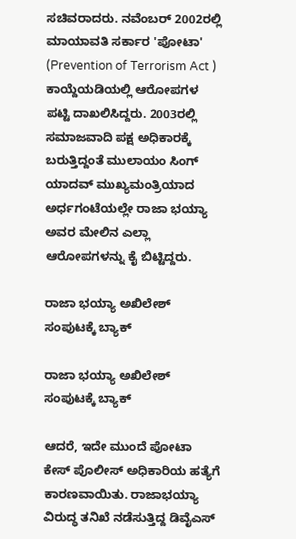ಸಚಿವರಾದರು. ನವೆಂಬರ್ 2002ರಲ್ಲಿ ಮಾಯಾವತಿ ಸರ್ಕಾರ 'ಪೋಟಾ' (Prevention of Terrorism Act ) ಕಾಯ್ದೆಯಡಿಯಲ್ಲಿ ಆರೋಪಗಳ ಪಟ್ಟಿ ದಾಖಲಿಸಿದ್ದರು. 2003ರಲ್ಲಿ ಸಮಾಜವಾದಿ ಪಕ್ಷ ಅಧಿಕಾರಕ್ಕೆ ಬರುತ್ತಿದ್ದಂತೆ ಮುಲಾಯಂ ಸಿಂಗ್ ಯಾದವ್ ಮುಖ್ಯಮಂತ್ರಿಯಾದ ಅರ್ಧಗಂಟೆಯಲ್ಲೇ ರಾಜಾ ಭಯ್ಯಾ ಅವರ ಮೇಲಿನ ಎಲ್ಲಾ ಆರೋಪಗಳನ್ನು ಕೈ ಬಿಟ್ಟಿದ್ದರು.

ರಾಜಾ ಭಯ್ಯಾ ಅಖಿಲೇಶ್ ಸಂಪುಟಕ್ಕೆ ಬ್ಯಾಕ್

ರಾಜಾ ಭಯ್ಯಾ ಅಖಿಲೇಶ್ ಸಂಪುಟಕ್ಕೆ ಬ್ಯಾಕ್

ಆದರೆ, ಇದೇ ಮುಂದೆ ಪೋಟಾ ಕೇಸ್ ಪೊಲೀಸ್ ಅಧಿಕಾರಿಯ ಹತ್ಯೆಗೆ ಕಾರಣವಾಯಿತು. ರಾಜಾಭಯ್ಯಾ ವಿರುದ್ಧ ತನಿಖೆ ನಡೆಸುತ್ತಿದ್ದ ಡಿವೈಎಸ್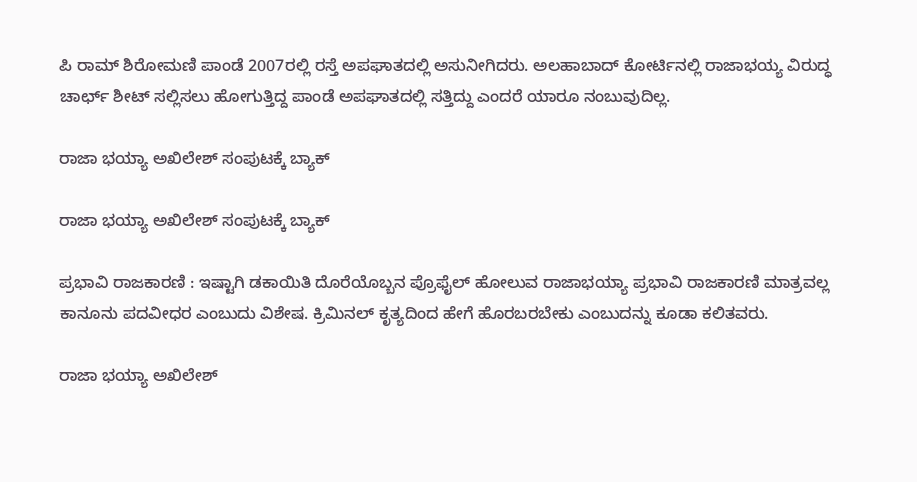ಪಿ ರಾಮ್ ಶಿರೋಮಣಿ ಪಾಂಡೆ 2007ರಲ್ಲಿ ರಸ್ತೆ ಅಪಘಾತದಲ್ಲಿ ಅಸುನೀಗಿದರು. ಅಲಹಾಬಾದ್ ಕೋರ್ಟಿನಲ್ಲಿ ರಾಜಾಭಯ್ಯ ವಿರುದ್ಧ ಚಾರ್ಛ್ ಶೀಟ್ ಸಲ್ಲಿಸಲು ಹೋಗುತ್ತಿದ್ದ ಪಾಂಡೆ ಅಪಘಾತದಲ್ಲಿ ಸತ್ತಿದ್ದು ಎಂದರೆ ಯಾರೂ ನಂಬುವುದಿಲ್ಲ.

ರಾಜಾ ಭಯ್ಯಾ ಅಖಿಲೇಶ್ ಸಂಪುಟಕ್ಕೆ ಬ್ಯಾಕ್

ರಾಜಾ ಭಯ್ಯಾ ಅಖಿಲೇಶ್ ಸಂಪುಟಕ್ಕೆ ಬ್ಯಾಕ್

ಪ್ರಭಾವಿ ರಾಜಕಾರಣಿ : ಇಷ್ಟಾಗಿ ಡಕಾಯಿತಿ ದೊರೆಯೊಬ್ಬನ ಪ್ರೊಫೈಲ್ ಹೋಲುವ ರಾಜಾಭಯ್ಯಾ ಪ್ರಭಾವಿ ರಾಜಕಾರಣಿ ಮಾತ್ರವಲ್ಲ ಕಾನೂನು ಪದವೀಧರ ಎಂಬುದು ವಿಶೇಷ. ಕ್ರಿಮಿನಲ್ ಕೃತ್ಯದಿಂದ ಹೇಗೆ ಹೊರಬರಬೇಕು ಎಂಬುದನ್ನು ಕೂಡಾ ಕಲಿತವರು.

ರಾಜಾ ಭಯ್ಯಾ ಅಖಿಲೇಶ್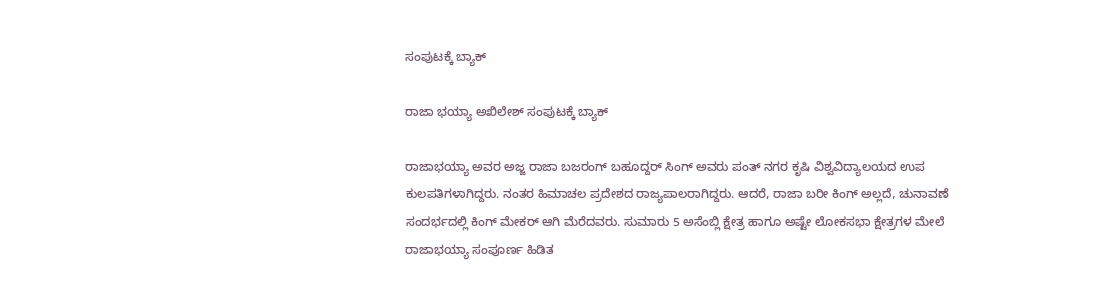ಸಂಪುಟಕ್ಕೆ ಬ್ಯಾಕ್

ರಾಜಾ ಭಯ್ಯಾ ಅಖಿಲೇಶ್ ಸಂಪುಟಕ್ಕೆ ಬ್ಯಾಕ್

ರಾಜಾಭಯ್ಯಾ ಅವರ ಅಜ್ಜ ರಾಜಾ ಬಜರಂಗ್ ಬಹೂದ್ದರ್ ಸಿಂಗ್ ಅವರು ಪಂತ್ ನಗರ ಕೃಷಿ ವಿಶ್ವವಿದ್ಯಾಲಯದ ಉಪ ಕುಲಪತಿಗಳಾಗಿದ್ದರು. ನಂತರ ಹಿಮಾಚಲ ಪ್ರದೇಶದ ರಾಜ್ಯಪಾಲರಾಗಿದ್ದರು. ಆದರೆ, ರಾಜಾ ಬರೀ ಕಿಂಗ್ ಅಲ್ಲದೆ, ಚುನಾವಣೆ ಸಂದರ್ಭದಲ್ಲಿ ಕಿಂಗ್ ಮೇಕರ್ ಆಗಿ ಮೆರೆದವರು. ಸುಮಾರು 5 ಅಸೆಂಬ್ಲಿ ಕ್ಷೇತ್ರ ಹಾಗೂ ಅಷ್ಟೇ ಲೋಕಸಭಾ ಕ್ಷೇತ್ರಗಳ ಮೇಲೆ ರಾಜಾಭಯ್ಯಾ ಸಂಪೂರ್ಣ ಹಿಡಿತ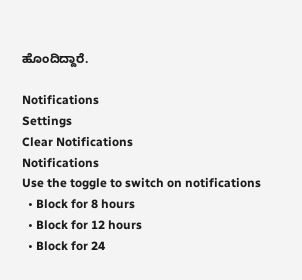ಹೊಂದಿದ್ದಾರೆ.

Notifications
Settings
Clear Notifications
Notifications
Use the toggle to switch on notifications
  • Block for 8 hours
  • Block for 12 hours
  • Block for 24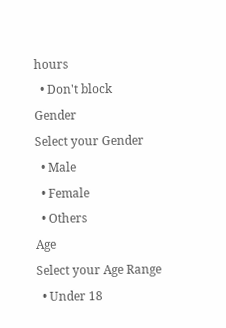hours
  • Don't block
Gender
Select your Gender
  • Male
  • Female
  • Others
Age
Select your Age Range
  • Under 18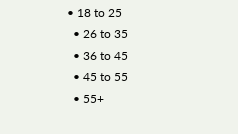• 18 to 25
  • 26 to 35
  • 36 to 45
  • 45 to 55
  • 55+